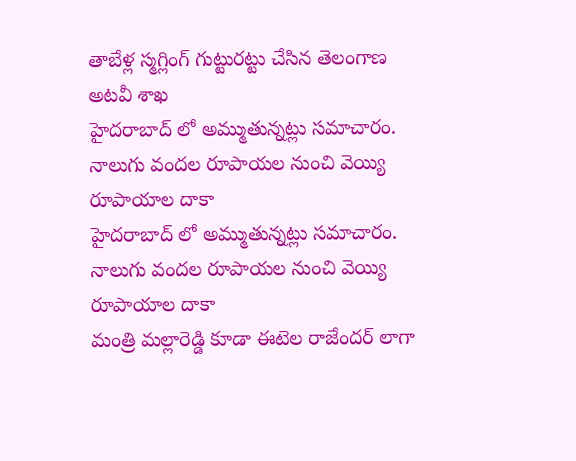తాబేళ్ల స్మగ్లింగ్ గుట్టురట్టు చేసిన తెలంగాణ అటవీ శాఖ
హైదరాబాద్ లో అమ్ముతున్నట్లు సమాచారం. నాలుగు వందల రూపాయల నుంచి వెయ్యి రూపాయాల దాకా
హైదరాబాద్ లో అమ్ముతున్నట్లు సమాచారం. నాలుగు వందల రూపాయల నుంచి వెయ్యి రూపాయాల దాకా
మంత్రి మల్లారెడ్డి కూడా ఈటెల రాజేందర్ లాగా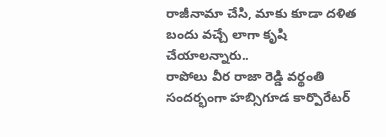రాజీనామా చేసి, మాకు కూడా దళిత బందు వచ్చే లాగా కృషి చేయాలన్నారు..
రాపోలు వీర రాజా రెడ్డి వర్థంతి సందర్భంగా హబ్సిగూడ కార్పొరేటర్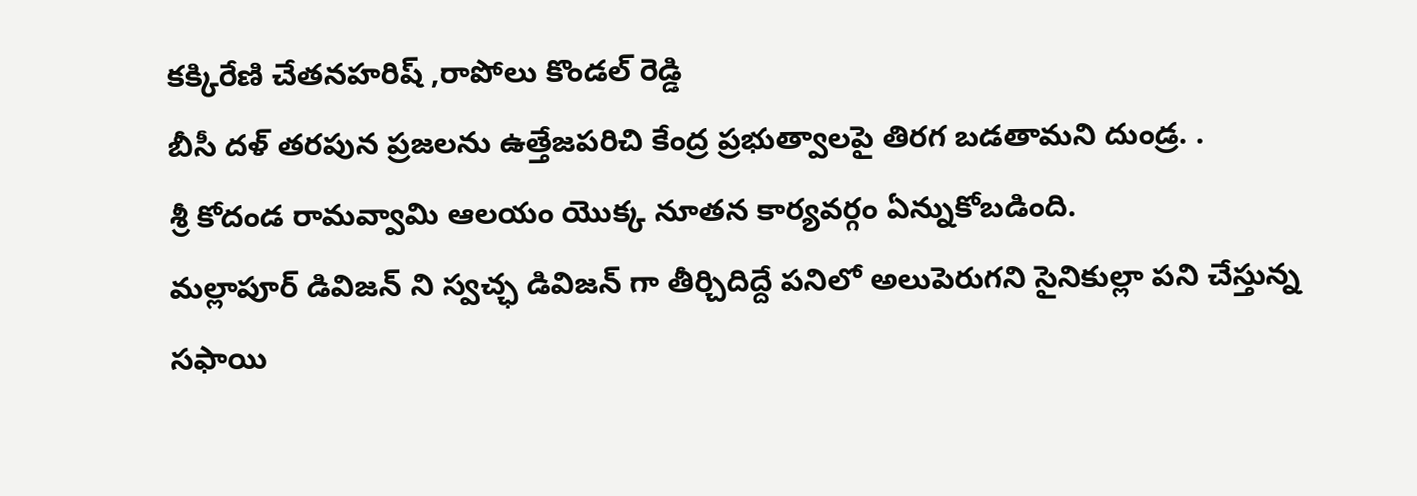కక్కిరేణి చేతనహరిష్ ,రాపోలు కొండల్ రెడ్డి
బీసీ దళ్ తరపున ప్రజలను ఉత్తేజపరిచి కేంద్ర ప్రభుత్వాలపై తిరగ బడతామని దుండ్ర. .
శ్రీ కోదండ రామవ్వామి ఆలయం యొక్క నూతన కార్యవర్గం ఏన్నుకోబడింది.
మల్లాపూర్ డివిజన్ ని స్వచ్ఛ డివిజన్ గా తీర్చిదిద్దే పనిలో అలుపెరుగని సైనికుల్లా పని చేస్తున్న సఫాయి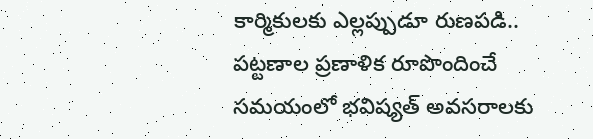కార్మికులకు ఎల్లప్పుడూ రుణపడి..
పట్టణాల ప్రణాళిక రూపొందించే సమయంలో భవిష్యత్ అవసరాలకు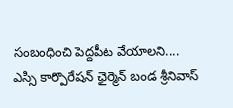సంబంధించి పెద్దపీట వేయాలని....
ఎస్సి కార్పొరేషన్ ఛైర్మెన్ బండ శ్రీనివాస్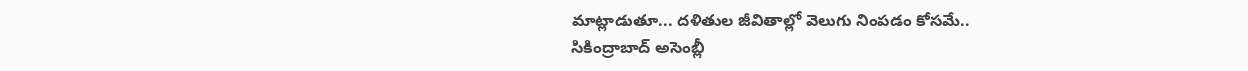మాట్లాడుతూ... దళితుల జీవితాల్లో వెలుగు నింపడం కోసమే..
సికింద్రాబాద్ అసెంబ్లీ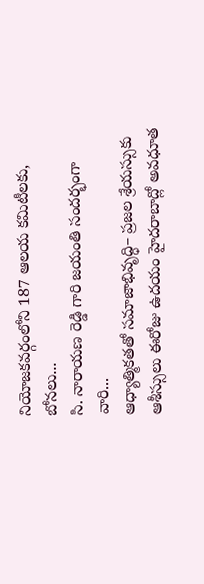నియోజకవర్గంలోని 187 ఆలయ కమిటీలకు, బోనలు...
సి. నారాయణ రెడ్డి గారి జయంతి సందర్భంగా వారి...
ఆధ్యాత్మికతతో సమాజాభివృద్ధి– ప్రజల శ్రేయస్సుకు ఆశీస్సులు ఈరోజు ఉదయం హైదరాబాద్లో అవధూత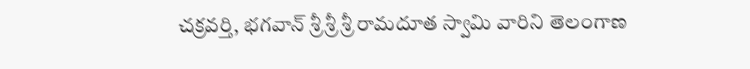చక్రవర్తి, భగవాన్ శ్రీ శ్రీ శ్రీ రామదూత స్వామి వారిని తెలంగాణ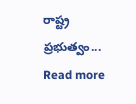రాష్ట్ర ప్రభుత్వం...
Read more